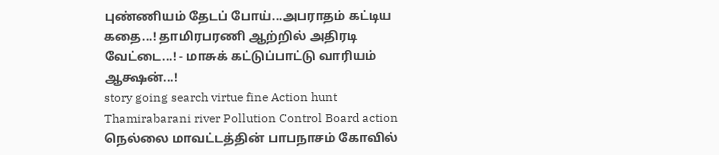புண்ணியம் தேடப் போய்...அபராதம் கட்டிய கதை...! தாமிரபரணி ஆற்றில் அதிரடி வேட்டை...! - மாசுக் கட்டுப்பாட்டு வாரியம் ஆக்ஷன்...!
story going search virtue fine Action hunt Thamirabarani river Pollution Control Board action
நெல்லை மாவட்டத்தின் பாபநாசம் கோவில்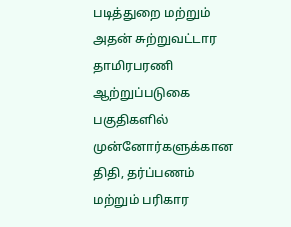படித்துறை மற்றும் அதன் சுற்றுவட்டார தாமிரபரணி ஆற்றுப்படுகை பகுதிகளில் முன்னோர்களுக்கான திதி, தர்ப்பணம் மற்றும் பரிகார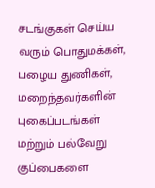சடங்குகள் செய்ய வரும் பொதுமக்கள், பழைய துணிகள், மறைந்தவர்களின் புகைப்படங்கள் மற்றும் பல்வேறு குப்பைகளை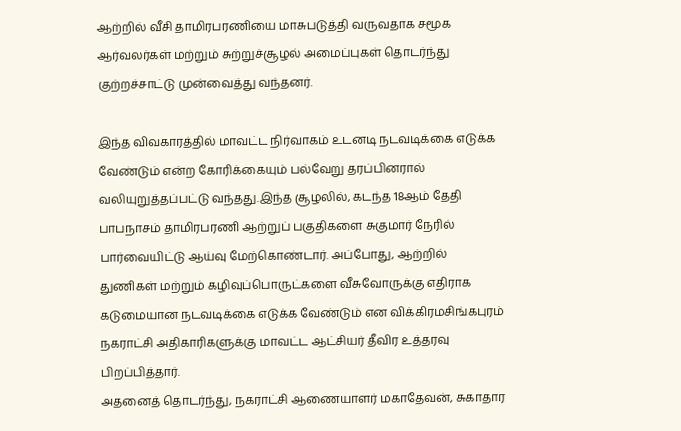ஆற்றில் வீசி தாமிரபரணியை மாசுபடுத்தி வருவதாக சமூக ஆர்வலர்கள் மற்றும் சுற்றுச்சூழல் அமைப்புகள் தொடர்ந்து குற்றச்சாட்டு முன்வைத்து வந்தனர்.

இந்த விவகாரத்தில் மாவட்ட நிர்வாகம் உடனடி நடவடிக்கை எடுக்க வேண்டும் என்ற கோரிக்கையும் பல்வேறு தரப்பினரால் வலியுறுத்தப்பட்டு வந்தது.இந்த சூழலில், கடந்த 18ஆம் தேதி பாபநாசம் தாமிரபரணி ஆற்றுப் பகுதிகளை சுகுமார் நேரில் பார்வையிட்டு ஆய்வு மேற்கொண்டார். அப்போது, ஆற்றில் துணிகள் மற்றும் கழிவுப்பொருட்களை வீசுவோருக்கு எதிராக கடுமையான நடவடிக்கை எடுக்க வேண்டும் என விக்கிரமசிங்கபுரம் நகராட்சி அதிகாரிகளுக்கு மாவட்ட ஆட்சியர் தீவிர உத்தரவு பிறப்பித்தார்.
அதனைத் தொடர்ந்து, நகராட்சி ஆணையாளர் மகாதேவன், சுகாதார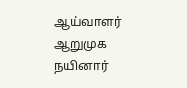ஆய்வாளர் ஆறுமுக நயினார்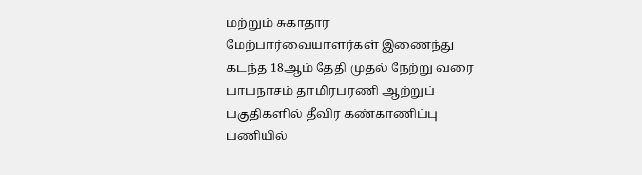மற்றும் சுகாதார மேற்பார்வையாளர்கள் இணைந்து கடந்த 18ஆம் தேதி முதல் நேற்று வரை பாபநாசம் தாமிரபரணி ஆற்றுப் பகுதிகளில் தீவிர கண்காணிப்பு பணியில்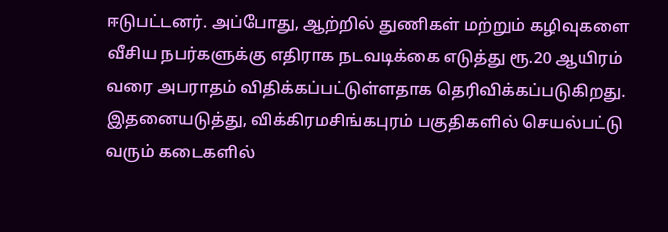ஈடுபட்டனர். அப்போது, ஆற்றில் துணிகள் மற்றும் கழிவுகளை வீசிய நபர்களுக்கு எதிராக நடவடிக்கை எடுத்து ரூ.20 ஆயிரம் வரை அபராதம் விதிக்கப்பட்டுள்ளதாக தெரிவிக்கப்படுகிறது.
இதனையடுத்து, விக்கிரமசிங்கபுரம் பகுதிகளில் செயல்பட்டு வரும் கடைகளில்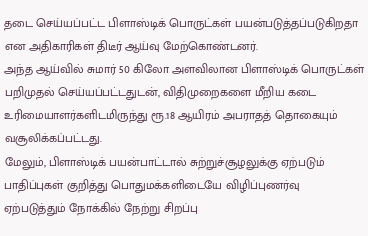தடை செய்யப்பட்ட பிளாஸ்டிக் பொருட்கள் பயன்படுத்தப்படுகிறதா என அதிகாரிகள் திடீர் ஆய்வு மேற்கொண்டனர்.
அந்த ஆய்வில் சுமார் 50 கிலோ அளவிலான பிளாஸ்டிக் பொருட்கள் பறிமுதல் செய்யப்பட்டதுடன், விதிமுறைகளை மீறிய கடை உரிமையாளர்களிடமிருந்து ரூ.18 ஆயிரம் அபராதத் தொகையும் வசூலிக்கப்பட்டது.
மேலும், பிளாஸ்டிக் பயன்பாட்டால் சுற்றுச்சூழலுக்கு ஏற்படும் பாதிப்புகள் குறித்து பொதுமக்களிடையே விழிப்புணர்வு ஏற்படுத்தும் நோக்கில் நேற்று சிறப்பு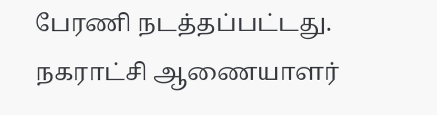பேரணி நடத்தப்பட்டது.
நகராட்சி ஆணையாளர்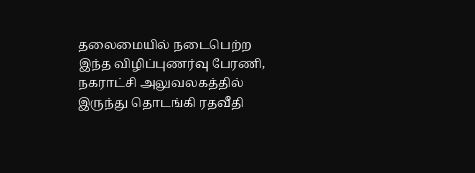தலைமையில் நடைபெற்ற இந்த விழிப்புணர்வு பேரணி, நகராட்சி அலுவலகத்தில் இருந்து தொடங்கி ரதவீதி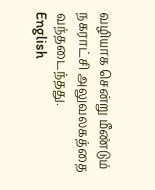வழியாக சென்று மீண்டும் நகராட்சி அலுவலகத்தை வந்தடைந்தது.
English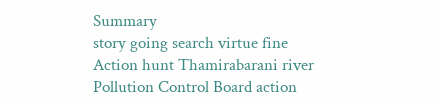Summary
story going search virtue fine Action hunt Thamirabarani river Pollution Control Board action